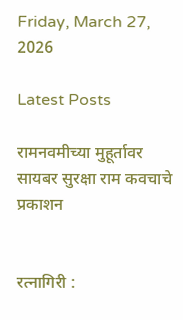Friday, March 27, 2026

Latest Posts

रामनवमीच्या मुहूर्तावर सायबर सुरक्षा राम कवचाचे प्रकाशन


रत्नागिरी :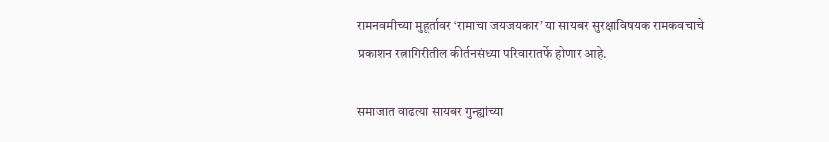रामनवमीच्या मुहूर्तावर ‘रामाचा जयजयकार’ या सायबर सुरक्षाविषयक रामकवचाचे प्रकाशन रत्नागिरीतील कीर्तनसंध्या परिवारातर्फे होणार आहे.

समाजात वाढत्या सायबर गुन्ह्यांच्या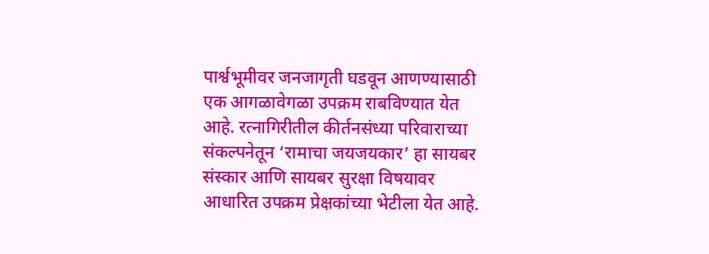पार्श्वभूमीवर जनजागृती घडवून आणण्यासाठी एक आगळावेगळा उपक्रम राबविण्यात येत आहे. रत्नागिरीतील कीर्तनसंध्या परिवाराच्या संकल्पनेतून ‘रामाचा जयजयकार’ हा सायबर संस्कार आणि सायबर सुरक्षा विषयावर आधारित उपक्रम प्रेक्षकांच्या भेटीला येत आहे.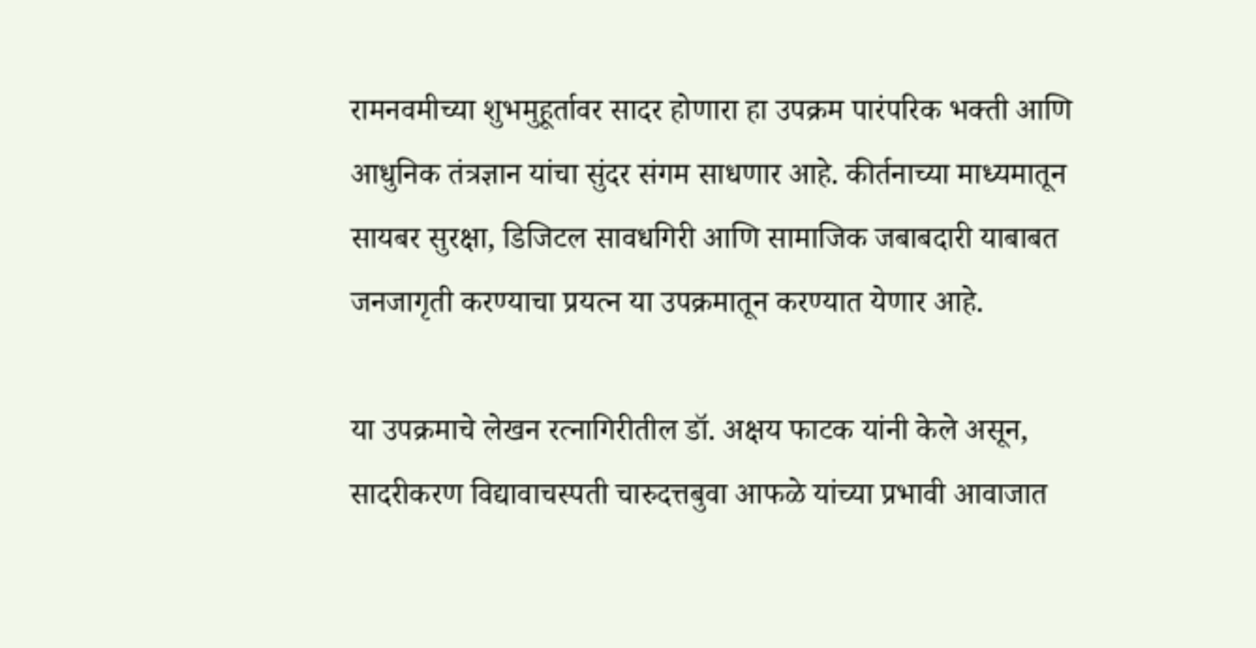रामनवमीच्या शुभमुहूर्तावर सादर होणारा हा उपक्रम पारंपरिक भक्ती आणि आधुनिक तंत्रज्ञान यांचा सुंदर संगम साधणार आहे. कीर्तनाच्या माध्यमातून सायबर सुरक्षा, डिजिटल सावधगिरी आणि सामाजिक जबाबदारी याबाबत जनजागृती करण्याचा प्रयत्न या उपक्रमातून करण्यात येणार आहे.

या उपक्रमाचे लेखन रत्नागिरीतील डॉ. अक्षय फाटक यांनी केले असून, सादरीकरण विद्यावाचस्पती चारुदत्तबुवा आफळे यांच्या प्रभावी आवाजात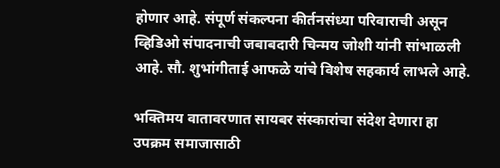होणार आहे. संपूर्ण संकल्पना कीर्तनसंध्या परिवाराची असून व्हिडिओ संपादनाची जबाबदारी चिन्मय जोशी यांनी सांभाळली आहे. सौ. शुभांगीताई आफळे यांचे विशेष सहकार्य लाभले आहे.

भक्तिमय वातावरणात सायबर संस्कारांचा संदेश देणारा हा उपक्रम समाजासाठी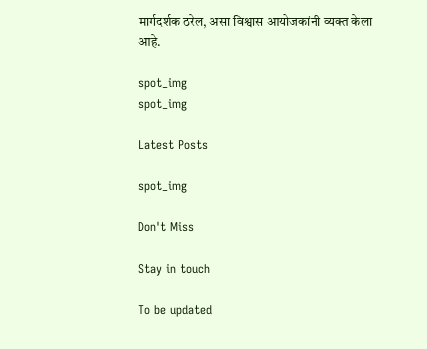मार्गदर्शक ठरेल, असा विश्वास आयोजकांनी व्यक्त केला आहे.

spot_img
spot_img

Latest Posts

spot_img

Don't Miss

Stay in touch

To be updated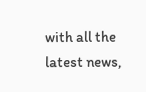with all the latest news,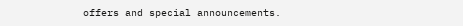offers and special announcements.